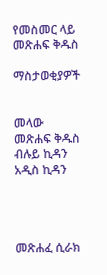የመስመር ላይ መጽሐፍ ቅዱስ

ማስታወቂያዎች


መላው መጽሐፍ ቅዱስ ብሉይ ኪዳን አዲስ ኪዳን




መጽሐፈ ሲራክ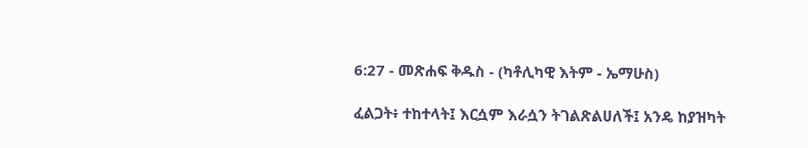6:27 - መጽሐፍ ቅዱስ - (ካቶሊካዊ እትም - ኤማሁስ)

ፈልጋት፥ ተከተላት፤ እርሷም እራሷን ትገልጽልሀለች፤ አንዴ ከያዝካት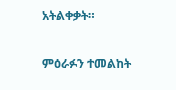አትልቀቃት።

ምዕራፉን ተመልከት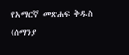የአማርኛ መጽሐፍ ቅዱስ (ሰማንያ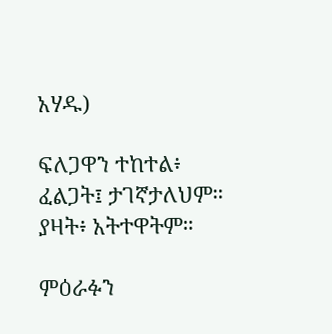አሃዱ)

ፍለጋዋን ተከተል፥ ፈልጋት፤ ታገኛታለህም። ያዛት፥ አትተዋትም።

ምዕራፉን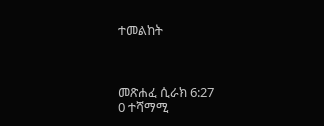ተመልከት



መጽሐፈ ሲራክ 6:27
0 ተሻማሚ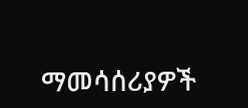ማመሳሰሪያዎች